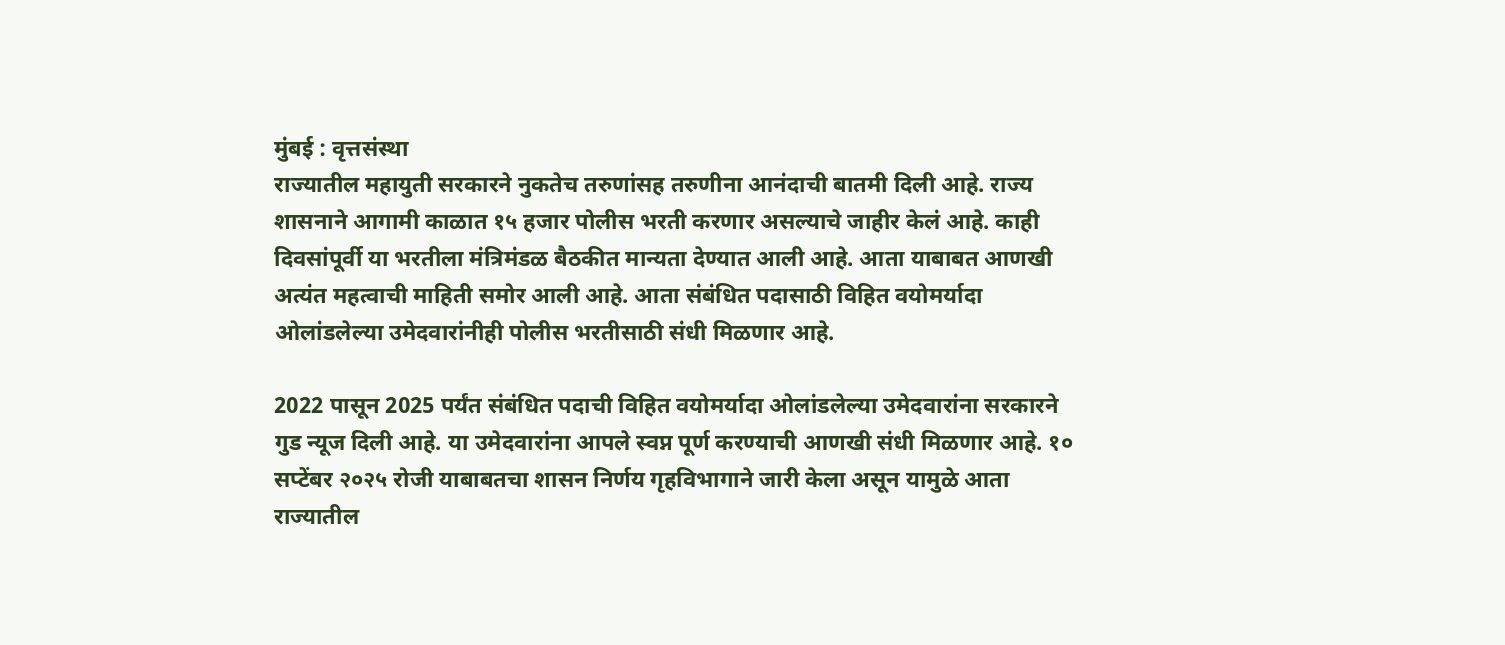मुंबई : वृत्तसंस्था
राज्यातील महायुती सरकारने नुकतेच तरुणांसह तरुणीना आनंदाची बातमी दिली आहे. राज्य शासनाने आगामी काळात १५ हजार पोलीस भरती करणार असल्याचे जाहीर केलं आहे. काही दिवसांपूर्वी या भरतीला मंत्रिमंडळ बैठकीत मान्यता देण्यात आली आहे. आता याबाबत आणखी अत्यंत महत्वाची माहिती समोर आली आहे. आता संबंधित पदासाठी विहित वयोमर्यादा ओलांडलेल्या उमेदवारांनीही पोलीस भरतीसाठी संधी मिळणार आहे.

2022 पासून 2025 पर्यंत संबंधित पदाची विहित वयोमर्यादा ओलांडलेल्या उमेदवारांना सरकारने गुड न्यूज दिली आहे. या उमेदवारांना आपले स्वप्न पूर्ण करण्याची आणखी संधी मिळणार आहे. १० सप्टेंबर २०२५ रोजी याबाबतचा शासन निर्णय गृहविभागाने जारी केला असून यामुळे आता राज्यातील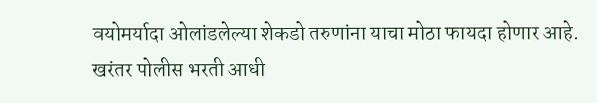वयोमर्यादा ओलांडलेल्या शेकडो तरुणांना याचा मोठा फायदा होणार आहे.
खरंतर पोलीस भरती आधी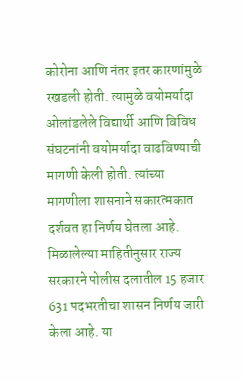कोरोना आणि नंतर इतर कारणांमुळे रखडली होती. त्यामुळे वयोमर्यादा ओलांडलेले विद्यार्थी आणि विविध संघटनांनी वयोमर्यादा वाढविण्याची मागणी केली होती. त्यांच्या मागणीला शासनाने सकारत्मकात दर्शवत हा निर्णय घेतला आहे. मिळालेल्या माहितीनुसार राज्य सरकारने पोलीस दलातील 15 हजार 631 पदभरतीचा शासन निर्णय जारी केला आहे. या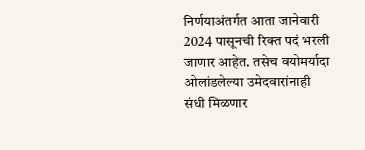निर्णयाअंतर्गत आता जानेवारी 2024 पासूनची रिक्त पदं भरली जाणार आहेत. तसेच वयोमर्यादा ओलांडलेल्या उमेदवारांनाही संधी मिळणार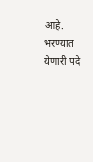आहे.
भरण्यात येणारी पदे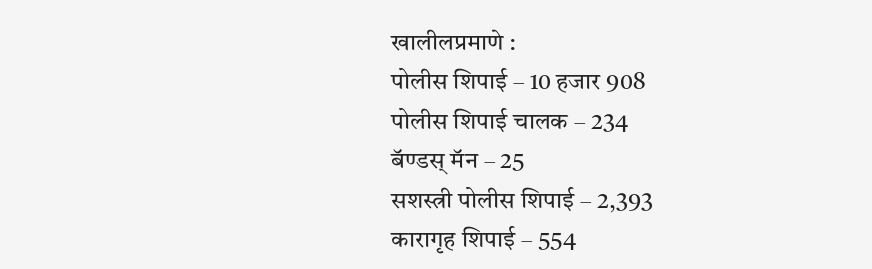खालीलप्रमाणे :
पोलीस शिपाई – 10 हजार 908
पोलीस शिपाई चालक – 234
बॅण्डस् मॅन – 25
सशस्त्री पोलीस शिपाई – 2,393
कारागृह शिपाई – 554